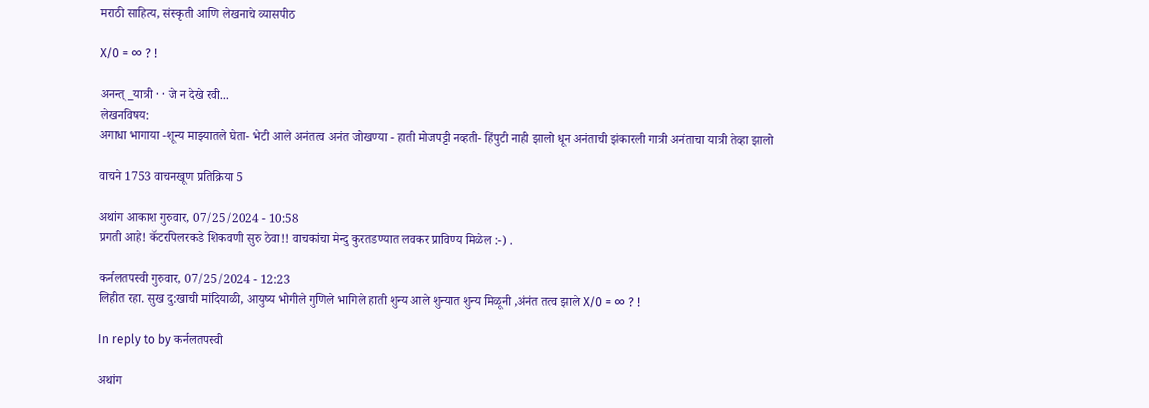मराठी साहित्य, संस्कृती आणि लेखनाचे व्यासपीठ

X/0 = ∞ ? !

अनन्त्_यात्री · · जे न देखे रवी...
लेखनविषय:
अगाधा भागाया -शून्य माझ्यातले घेता- भेटी आले अनंतत्व अनंत जोखण्या - हाती मोजपट्टी नव्हती- हिंपुटी नाही झालो धून अनंताची झंकारली गात्री अनंताचा यात्री तेव्हा झालो

वाचने 1753 वाचनखूण प्रतिक्रिया 5

अथांग आकाश गुरुवार, 07/25/2024 - 10:58
प्रगती आहे! कॅटरपिलरकडे शिकवणी सुरु ठेवा!! वाचकांचा मेन्दु कुरतडण्यात लवकर प्राविण्य मिळेल :-) .

कर्नलतपस्वी गुरुवार, 07/25/2024 - 12:23
लिहीत रहा. सुख दु:खाची मांदियाळी, आयुष्य भोगीले गुणिले भागिले हाती शुन्य आले शुन्यात शुन्य मिळूनी ,अंनंत तत्व झाले X/0 = ∞ ? !

In reply to by कर्नलतपस्वी

अथांग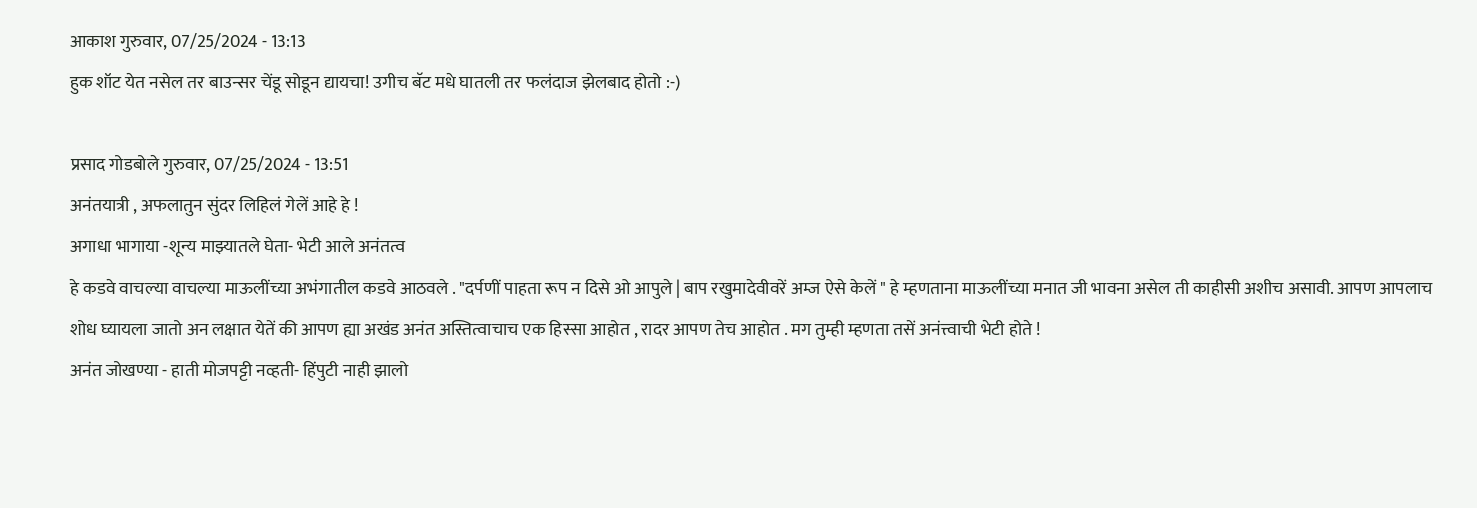आकाश गुरुवार, 07/25/2024 - 13:13
हुक शॉट येत नसेल तर बाउन्सर चेंडू सोडून द्यायचा! उगीच बॅट मधे घातली तर फलंदाज झेलबाद होतो :-)

प्रसाद गोडबोले गुरुवार, 07/25/2024 - 13:51
अनंतयात्री , अफलातुन सुंदर लिहिलं गेलें आहे हे !
अगाधा भागाया -शून्य माझ्यातले घेता- भेटी आले अनंतत्व
हे कडवे वाचल्या वाचल्या माऊलींच्या अभंगातील कडवे आठवले . "दर्पणीं पाहता रूप न दिसे ओ आपुले | बाप रखुमादेवीवरें अम्ज ऐसे केलें " हे म्हणताना माऊलींच्या मनात जी भावना असेल ती काहीसी अशीच असावी. आपण आपलाच शोध घ्यायला जातो अन लक्षात येतें की आपण ह्या अखंड अनंत अस्तित्वाचाच एक हिस्सा आहोत , रादर आपण तेच आहोत . मग तुम्ही म्हणता तसें अनंत्त्वाची भेटी होते !
अनंत जोखण्या - हाती मोजपट्टी नव्हती- हिंपुटी नाही झालो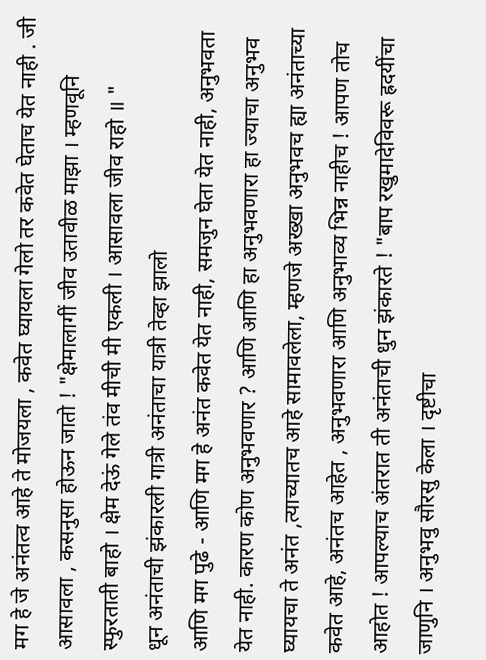मग हे जे अनंतत्व आहे ते मोजयला , कवेत घ्यायला गेलो तर कवेत घेताच येत नाही . जी आसावला , कसनुसा होऊन जातो ! "क्षेमालागीं जीव उतावीळ माझा । म्हणवूनि स्फुरताती बाहो । क्षेम देऊं गेले तंव मीची मी एकली । आसावला जीव राहो ॥ "
धून अनंताची झंकारली गात्री अनंताचा यात्री तेव्हा झालो
आणि मग पुढे - आणि मग हे अनंत कवेत येत नाही, समजुन घेता येत नाही, अनुभवता येत नाही. कारण कोण अनुभवणार ? आणि आणि हा अनुभवणारा हा ज्याचा अनुभव घ्यायचा ते अनंत ,त्याच्यातच आहे सामावलेला, म्हणजे अख्खा अनुभवच ह्या अनंताच्या कवेत आहे, अनंतच आहेत , अनुभवणारा आणि अनुभाव्य भिन्न नाहीच ! आपण तोच आहोत ! आपल्याच अंतरात ती अनंताची धुन झंकारते ! "बाप रखुमादेविवरू ह्रदयींचा जाणुनि । अनुभवु सौरसु केला । दृष्टीचा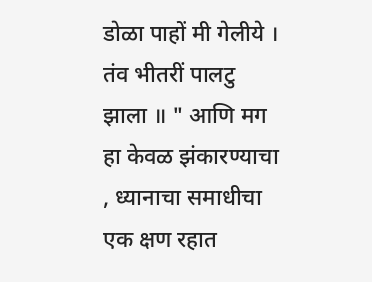डोळा पाहों मी गेलीये । तंव भीतरीं पालटु झाला ॥ " आणि मग हा केवळ झंकारण्याचा , ध्यानाचा समाधीचा एक क्षण रहात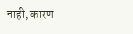नाही, कारण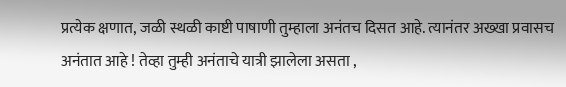प्रत्येक क्षणात, जळी स्थळी काष्टी पाषाणी तुम्हाला अनंतच दिसत आहे. त्यानंतर अख्खा प्रवासच अनंतात आहे ! तेव्हा तुम्ही अनंताचे यात्री झालेला असता ,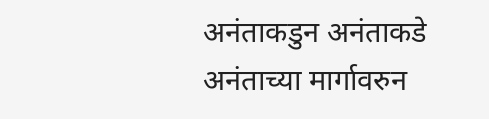अनंताकडुन अनंताकडे अनंताच्या मार्गावरुन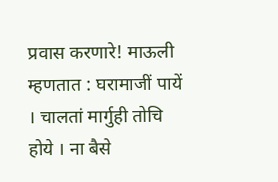प्रवास करणारे! माऊली म्हणतात : घरामाजीं पायें । चालतां मार्गुही तोचि होये । ना बैसे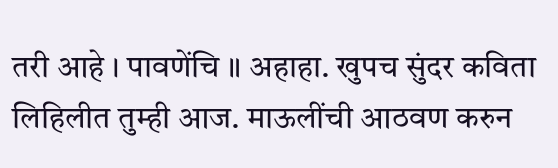तरी आहे । पावणेंचि ॥ अहाहा. खुपच सुंदर कविता लिहिलीत तुम्ही आज. माऊलींची आठवण करुन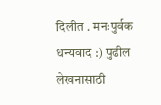दिलीत . मनःपुर्वक धन्यवाद :) पुढील लेखनासाठी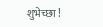शुभेच्छा !